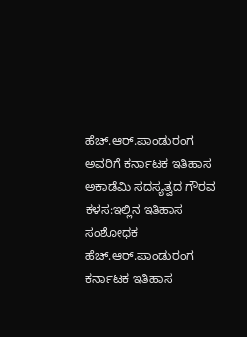ಹೆಚ್.ಆರ್.ಪಾಂಡುರಂಗ ಅವರಿಗೆ ಕರ್ನಾಟಕ ಇತಿಹಾಸ ಅಕಾಡೆಮಿ ಸದಸ್ಯತ್ವದ ಗೌರವ
ಕಳಸ:ಇಲ್ಲಿನ ಇತಿಹಾಸ ಸಂಶೋಧಕ ಹೆಚ್.ಆರ್.ಪಾಂಡುರಂಗ ಕರ್ನಾಟಕ ಇತಿಹಾಸ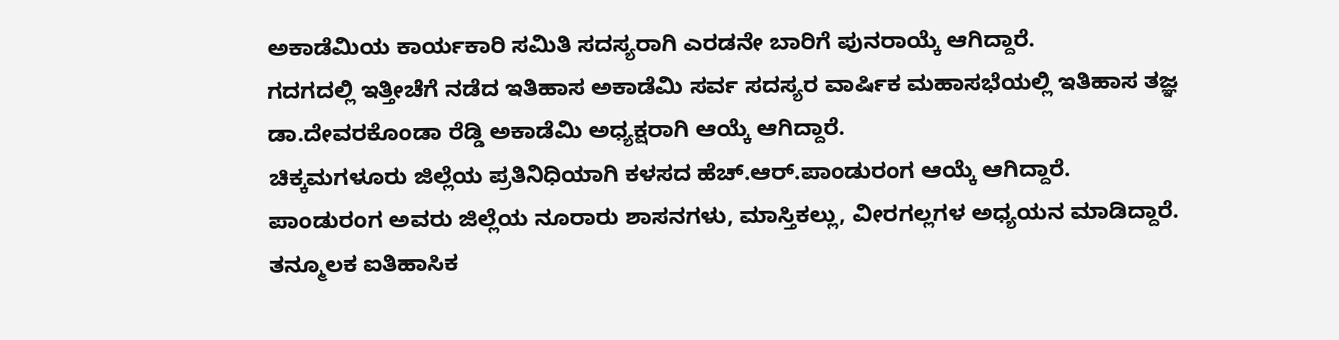ಅಕಾಡೆಮಿಯ ಕಾರ್ಯಕಾರಿ ಸಮಿತಿ ಸದಸ್ಯರಾಗಿ ಎರಡನೇ ಬಾರಿಗೆ ಪುನರಾಯ್ಕೆ ಆಗಿದ್ದಾರೆ.
ಗದಗದಲ್ಲಿ ಇತ್ತೀಚೆಗೆ ನಡೆದ ಇತಿಹಾಸ ಅಕಾಡೆಮಿ ಸರ್ವ ಸದಸ್ಯರ ವಾರ್ಷಿಕ ಮಹಾಸಭೆಯಲ್ಲಿ ಇತಿಹಾಸ ತಜ್ಞ ಡಾ.ದೇವರಕೊಂಡಾ ರೆಡ್ಡಿ ಅಕಾಡೆಮಿ ಅಧ್ಯಕ್ಷರಾಗಿ ಆಯ್ಕೆ ಆಗಿದ್ದಾರೆ.
ಚಿಕ್ಕಮಗಳೂರು ಜಿಲ್ಲೆಯ ಪ್ರತಿನಿಧಿಯಾಗಿ ಕಳಸದ ಹೆಚ್.ಆರ್.ಪಾಂಡುರಂಗ ಆಯ್ಕೆ ಆಗಿದ್ದಾರೆ.
ಪಾಂಡುರಂಗ ಅವರು ಜಿಲ್ಲೆಯ ನೂರಾರು ಶಾಸನಗಳು, ಮಾಸ್ತಿಕಲ್ಲು, ವೀರಗಲ್ಲಗಳ ಅಧ್ಯಯನ ಮಾಡಿದ್ದಾರೆ. ತನ್ಮೂಲಕ ಐತಿಹಾಸಿಕ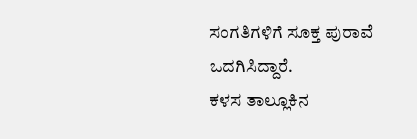ಸಂಗತಿಗಳಿಗೆ ಸೂಕ್ತ ಪುರಾವೆ ಒದಗಿಸಿದ್ದಾರೆ.
ಕಳಸ ತಾಲ್ಲೂಕಿನ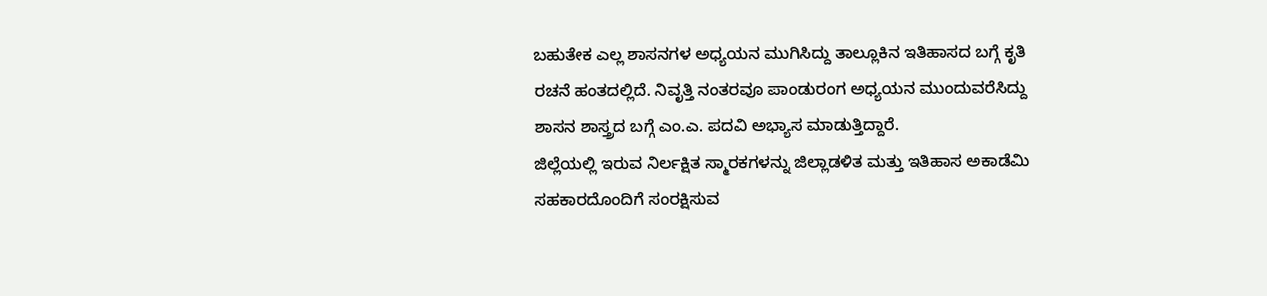ಬಹುತೇಕ ಎಲ್ಲ ಶಾಸನಗಳ ಅಧ್ಯಯನ ಮುಗಿಸಿದ್ದು ತಾಲ್ಲೂಕಿನ ಇತಿಹಾಸದ ಬಗ್ಗೆ ಕೃತಿ ರಚನೆ ಹಂತದಲ್ಲಿದೆ. ನಿವೃತ್ತಿ ನಂತರವೂ ಪಾಂಡುರಂಗ ಅಧ್ಯಯನ ಮುಂದುವರೆಸಿದ್ದು ಶಾಸನ ಶಾಸ್ತ್ರದ ಬಗ್ಗೆ ಎಂ.ಎ. ಪದವಿ ಅಭ್ಯಾಸ ಮಾಡುತ್ತಿದ್ದಾರೆ.
ಜಿಲ್ಲೆಯಲ್ಲಿ ಇರುವ ನಿರ್ಲಕ್ಷಿತ ಸ್ಮಾರಕಗಳನ್ನು ಜಿಲ್ಲಾಡಳಿತ ಮತ್ತು ಇತಿಹಾಸ ಅಕಾಡೆಮಿ ಸಹಕಾರದೊಂದಿಗೆ ಸಂರಕ್ಷಿಸುವ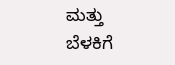ಮತ್ತು ಬೆಳಕಿಗೆ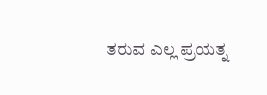ತರುವ ಎಲ್ಲ ಪ್ರಯತ್ನ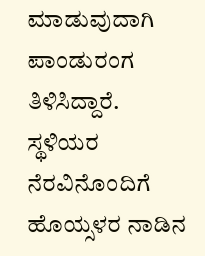ಮಾಡುವುದಾಗಿ ಪಾಂಡುರಂಗ ತಿಳಿಸಿದ್ದಾರೆ.
ಸ್ಥಳಿಯರ ನೆರವಿನೊಂದಿಗೆ ಹೊಯ್ಸಳರ ನಾಡಿನ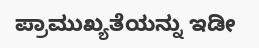ಪ್ರಾಮುಖ್ಯತೆಯನ್ನು ಇಡೀ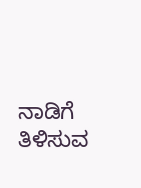ನಾಡಿಗೆ ತಿಳಿಸುವ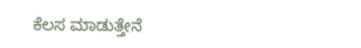ಕೆಲಸ ಮಾಡುತ್ತೇನೆ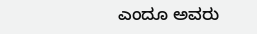ಎಂದೂ ಅವರು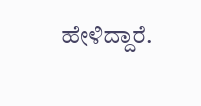ಹೇಳಿದ್ದಾರೆ.